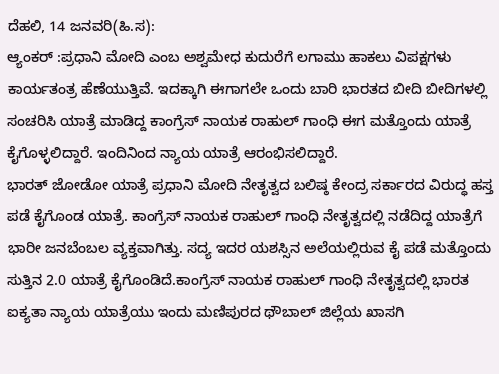ದೆಹಲಿ, 14 ಜನವರಿ(ಹಿ.ಸ):
ಆ್ಯಂಕರ್ :ಪ್ರಧಾನಿ ಮೋದಿ ಎಂಬ ಅಶ್ವಮೇಧ ಕುದುರೆಗೆ ಲಗಾಮು ಹಾಕಲು ವಿಪಕ್ಷಗಳು ಕಾರ್ಯತಂತ್ರ ಹೆಣೆಯುತ್ತಿವೆ. ಇದಕ್ಕಾಗಿ ಈಗಾಗಲೇ ಒಂದು ಬಾರಿ ಭಾರತದ ಬೀದಿ ಬೀದಿಗಳಲ್ಲಿ ಸಂಚರಿಸಿ ಯಾತ್ರೆ ಮಾಡಿದ್ದ ಕಾಂಗ್ರೆಸ್ ನಾಯಕ ರಾಹುಲ್ ಗಾಂಧಿ ಈಗ ಮತ್ತೊಂದು ಯಾತ್ರೆ ಕೈಗೊಳ್ಳಲಿದ್ದಾರೆ. ಇಂದಿನಿಂದ ನ್ಯಾಯ ಯಾತ್ರೆ ಆರಂಭಿಸಲಿದ್ದಾರೆ.
ಭಾರತ್ ಜೋಡೋ ಯಾತ್ರೆ ಪ್ರಧಾನಿ ಮೋದಿ ನೇತೃತ್ವದ ಬಲಿಷ್ಠ ಕೇಂದ್ರ ಸರ್ಕಾರದ ವಿರುದ್ಧ ಹಸ್ತ ಪಡೆ ಕೈಗೊಂಡ ಯಾತ್ರೆ. ಕಾಂಗ್ರೆಸ್ ನಾಯಕ ರಾಹುಲ್ ಗಾಂಧಿ ನೇತೃತ್ವದಲ್ಲಿ ನಡೆದಿದ್ದ ಯಾತ್ರೆಗೆ ಭಾರೀ ಜನಬೆಂಬಲ ವ್ಯಕ್ತವಾಗಿತ್ತು. ಸದ್ಯ ಇದರ ಯಶಸ್ಸಿನ ಅಲೆಯಲ್ಲಿರುವ ಕೈ ಪಡೆ ಮತ್ತೊಂದು ಸುತ್ತಿನ 2.0 ಯಾತ್ರೆ ಕೈಗೊಂಡಿದೆ.ಕಾಂಗ್ರೆಸ್ ನಾಯಕ ರಾಹುಲ್ ಗಾಂಧಿ ನೇತೃತ್ವದಲ್ಲಿ ಭಾರತ ಐಕ್ಯತಾ ನ್ಯಾಯ ಯಾತ್ರೆಯು ಇಂದು ಮಣಿಪುರದ ಥೌಬಾಲ್ ಜಿಲ್ಲೆಯ ಖಾಸಗಿ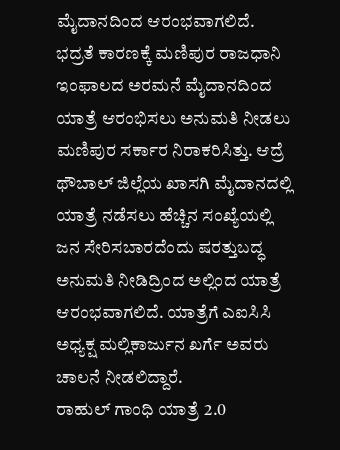ಮೈದಾನದಿಂದ ಆರಂಭವಾಗಲಿದೆ. ಭದ್ರತೆ ಕಾರಣಕ್ಕೆ ಮಣಿಪುರ ರಾಜಧಾನಿ ಇಂಫಾಲದ ಅರಮನೆ ಮೈದಾನದಿಂದ ಯಾತ್ರೆ ಆರಂಭಿಸಲು ಅನುಮತಿ ನೀಡಲು ಮಣಿಪುರ ಸರ್ಕಾರ ನಿರಾಕರಿಸಿತ್ತು. ಆದ್ರೆ ಥೌಬಾಲ್ ಜಿಲ್ಲೆಯ ಖಾಸಗಿ ಮೈದಾನದಲ್ಲಿ ಯಾತ್ರೆ ನಡೆಸಲು ಹೆಚ್ಚಿನ ಸಂಖ್ಯೆಯಲ್ಲಿ ಜನ ಸೇರಿಸಬಾರದೆಂದು ಷರತ್ತುಬದ್ಧ ಅನುಮತಿ ನೀಡಿದ್ರಿಂದ ಅಲ್ಲಿಂದ ಯಾತ್ರೆ ಆರಂಭವಾಗಲಿದೆ. ಯಾತ್ರೆಗೆ ಎಐಸಿಸಿ ಅಧ್ಯಕ್ಷ ಮಲ್ಲಿಕಾರ್ಜುನ ಖರ್ಗೆ ಅವರು ಚಾಲನೆ ನೀಡಲಿದ್ದಾರೆ.
ರಾಹುಲ್ ಗಾಂಧಿ ಯಾತ್ರೆ 2.0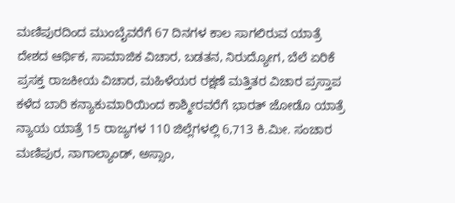ಮಣಿಪುರದಿಂದ ಮುಂಬೈವರೆಗೆ 67 ದಿನಗಳ ಕಾಲ ಸಾಗಲಿರುವ ಯಾತ್ರೆ
ದೇಶದ ಆರ್ಥಿಕ, ಸಾಮಾಜಿಕ ವಿಚಾರ, ಬಡತನ, ನಿರುದ್ಯೋಗ, ಬೆಲೆ ಏರಿಕೆ
ಪ್ರಸಕ್ತ ರಾಜಕೀಯ ವಿಚಾರ, ಮಹಿಳೆಯರ ರಕ್ಷಣೆ ಮತ್ತಿತರ ವಿಚಾರ ಪ್ರಸ್ತಾಪ
ಕಳೆದ ಬಾರಿ ಕನ್ಯಾಕುಮಾರಿಯಿಂದ ಕಾಶ್ಮೀರವರೆಗೆ ಭಾರತ್ ಜೋಡೊ ಯಾತ್ರೆ
ನ್ಯಾಯ ಯಾತ್ರೆ 15 ರಾಜ್ಯಗಳ 110 ಜಿಲ್ಲೆಗಳಲ್ಲಿ 6,713 ಕಿ.ಮೀ. ಸಂಚಾರ
ಮಣಿಪುರ, ನಾಗಾಲ್ಯಾಂಡ್, ಅಸ್ಸಾಂ,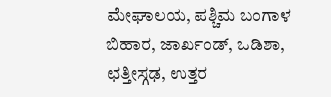ಮೇಘಾಲಯ, ಪಶ್ಚಿಮ ಬಂಗಾಳ
ಬಿಹಾರ, ಜಾರ್ಖಂಡ್, ಒಡಿಶಾ, ಛತ್ತೀಸ್ಗಢ, ಉತ್ತರ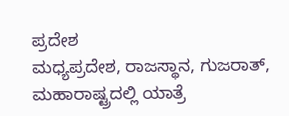ಪ್ರದೇಶ
ಮಧ್ಯಪ್ರದೇಶ, ರಾಜಸ್ಥಾನ, ಗುಜರಾತ್, ಮಹಾರಾಷ್ಟ್ರದಲ್ಲಿ ಯಾತ್ರೆ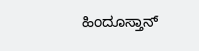ಹಿಂದೂಸ್ತಾನ್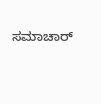ಸಮಾಚಾರ್